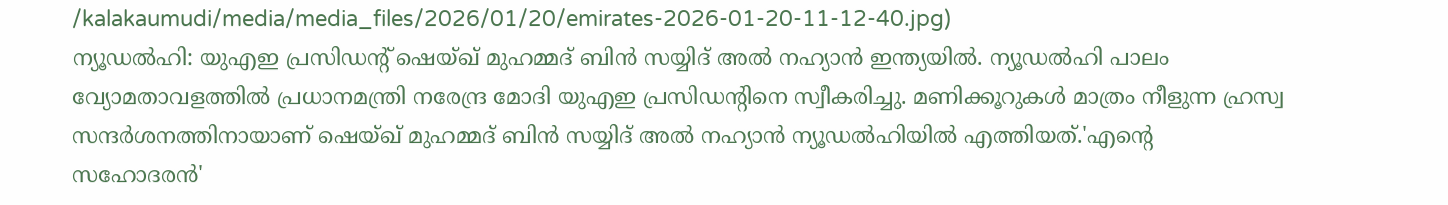/kalakaumudi/media/media_files/2026/01/20/emirates-2026-01-20-11-12-40.jpg)
ന്യൂഡൽഹി: യുഎഇ പ്രസിഡന്റ് ഷെയ്ഖ് മുഹമ്മദ് ബിൻ സയ്യിദ് അൽ നഹ്യാൻ ഇന്ത്യയിൽ. ന്യൂഡൽഹി പാലം വ്യോമതാവളത്തിൽ പ്രധാനമന്ത്രി നരേന്ദ്ര മോദി യുഎഇ പ്രസിഡന്റിനെ സ്വീകരിച്ചു. മണിക്കൂറുകൾ മാത്രം നീളുന്ന ഹ്രസ്വ സന്ദർശനത്തിനായാണ് ഷെയ്ഖ് മുഹമ്മദ് ബിൻ സയ്യിദ് അൽ നഹ്യാൻ ന്യൂഡൽഹിയിൽ എത്തിയത്.'എന്റെ സഹോദരൻ'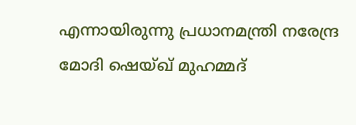എന്നായിരുന്നു പ്രധാനമന്ത്രി നരേന്ദ്ര മോദി ഷെയ്ഖ് മുഹമ്മദ്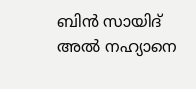ബിൻ സായിദ് അൽ നഹ്യാനെ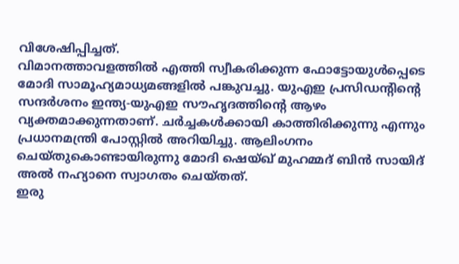വിശേഷിപ്പിച്ചത്.
വിമാനത്താവളത്തിൽ എത്തി സ്വീകരിക്കുന്ന ഫോട്ടോയുൾപ്പെടെ മോദി സാമൂഹ്യമാധ്യമങ്ങളിൽ പങ്കുവച്ചു. യുഎഇ പ്രസിഡന്റിന്റെ സന്ദർശനം ഇന്ത്യ-യുഎഇ സൗഹൃദത്തിന്റെ ആഴം വ്യക്തമാക്കുന്നതാണ്. ചർച്ചകൾക്കായി കാത്തിരിക്കുന്നു എന്നും പ്രധാനമന്ത്രി പോസ്റ്റിൽ അറിയിച്ചു. ആലിംഗനം ചെയ്തുകൊണ്ടായിരുന്നു മോദി ഷെയ്ഖ് മുഹമ്മദ് ബിൻ സായിദ് അൽ നഹ്യാനെ സ്വാഗതം ചെയ്തത്.
ഇരു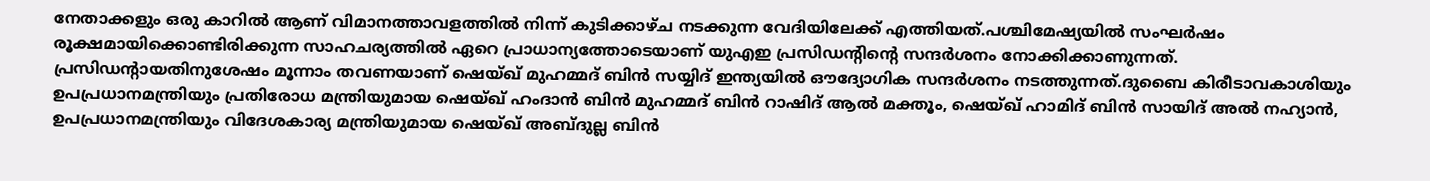നേതാക്കളും ഒരു കാറിൽ ആണ് വിമാനത്താവളത്തിൽ നിന്ന് കുടിക്കാഴ്ച നടക്കുന്ന വേദിയിലേക്ക് എത്തിയത്.പശ്ചിമേഷ്യയിൽ സംഘർഷം രൂക്ഷമായിക്കൊണ്ടിരിക്കുന്ന സാഹചര്യത്തിൽ ഏറെ പ്രാധാന്യത്തോടെയാണ് യുഎഇ പ്രസിഡന്റിന്റെ സന്ദർശനം നോക്കിക്കാണുന്നത്.
പ്രസിഡന്റായതിനുശേഷം മൂന്നാം തവണയാണ് ഷെയ്ഖ് മുഹമ്മദ് ബിൻ സയ്യിദ് ഇന്ത്യയിൽ ഔദ്യോഗിക സന്ദർശനം നടത്തുന്നത്.ദുബൈ കിരീടാവകാശിയും ഉപപ്രധാനമന്ത്രിയും പ്രതിരോധ മന്ത്രിയുമായ ഷെയ്ഖ് ഹംദാൻ ബിൻ മുഹമ്മദ് ബിൻ റാഷിദ് ആൽ മക്തൂം, ഷെയ്ഖ് ഹാമിദ് ബിൻ സായിദ് അൽ നഹ്യാൻ, ഉപപ്രധാനമന്ത്രിയും വിദേശകാര്യ മന്ത്രിയുമായ ഷെയ്ഖ് അബ്ദുല്ല ബിൻ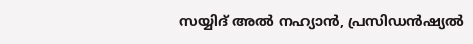സയ്യിദ് അൽ നഹ്യാൻ, പ്രസിഡൻഷ്യൽ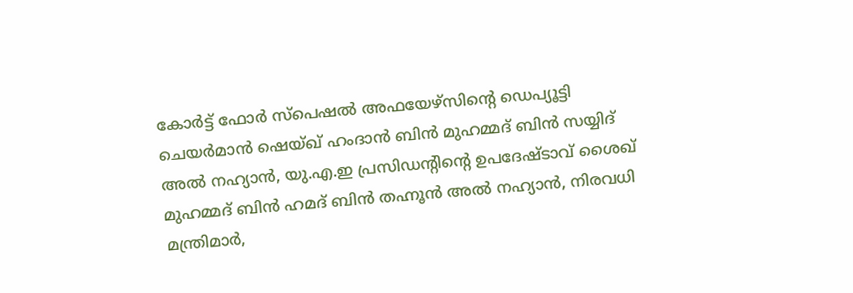കോർട്ട് ഫോർ സ്പെഷൽ അഫയേഴ്സിന്റെ ഡെപ്യൂട്ടി ചെയർമാൻ ഷെയ്ഖ് ഹംദാൻ ബിൻ മുഹമ്മദ് ബിൻ സയ്യിദ് അൽ നഹ്യാൻ, യു.എ.ഇ പ്രസിഡന്റിന്റെ ഉപദേഷ്ടാവ് ശൈഖ് മുഹമ്മദ് ബിൻ ഹമദ് ബിൻ തഹ്നൂൻ അൽ നഹ്യാൻ, നിരവധി മന്ത്രിമാർ,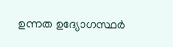ഉന്നത ഉദ്യോഗസ്ഥർ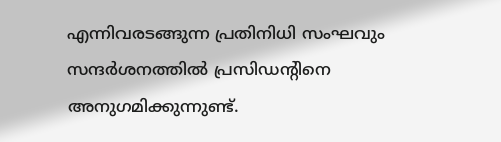എന്നിവരടങ്ങുന്ന പ്രതിനിധി സംഘവും സന്ദർശനത്തിൽ പ്രസിഡന്റിനെ അനുഗമിക്കുന്നുണ്ട്.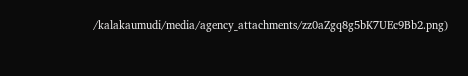/kalakaumudi/media/agency_attachments/zz0aZgq8g5bK7UEc9Bb2.png)